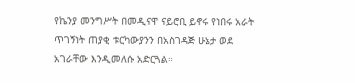የኬንያ መንግሥት በመዲናዋ ናይሮቢ ይኖሩ የነበሩ አራት ጥገኝነት ጠያቂ ቱርካውያንን በአስገዳጅ ሁኔታ ወደ አገራቸው እንዲመለሱ አድርጓል።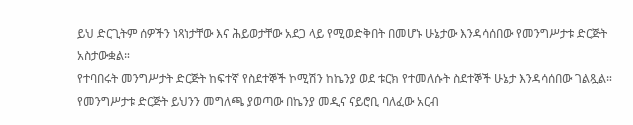ይህ ድርጊትም ሰዎችን ነጻነታቸው እና ሕይወታቸው አደጋ ላይ የሚወድቅበት በመሆኑ ሁኔታው እንዳሳሰበው የመንግሥታቱ ድርጅት አስታውቋል።
የተባበሩት መንግሥታት ድርጅት ከፍተኛ የስደተኞች ኮሚሽን ከኬንያ ወደ ቱርክ የተመለሱት ስደተኞች ሁኔታ እንዳሳሰበው ገልጿል።
የመንግሥታቱ ድርጅት ይህንን መግለጫ ያወጣው በኬንያ መዲና ናይሮቢ ባለፈው አርብ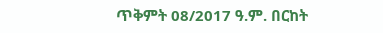ጥቅምት 08/2017 ዓ.ም. በርከት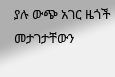ያሉ ውጭ አገር ዜጎች መታገታቸውን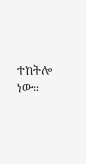ተከትሎ ነው።